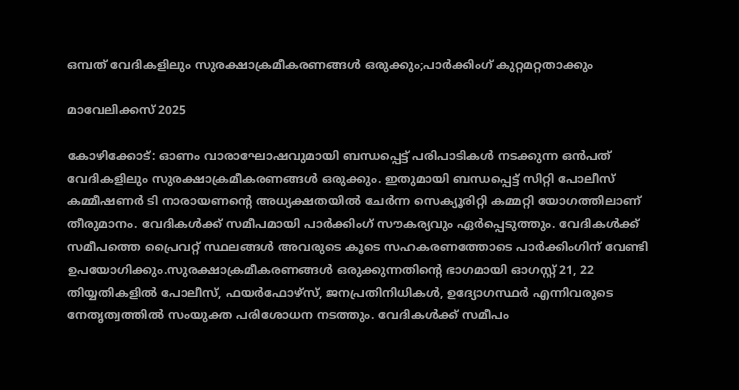ഒമ്പത് വേദികളിലും സുരക്ഷാക്രമീകരണങ്ങള്‍ ഒരുക്കും;പാര്‍ക്കിംഗ് കുറ്റമറ്റതാക്കും

മാവേലിക്കസ് 2025

കോഴിക്കോട്: ഓണം വാരാഘോഷവുമായി ബന്ധപ്പെട്ട് പരിപാടികള്‍ നടക്കുന്ന ഒന്‍പത് വേദികളിലും സുരക്ഷാക്രമീകരണങ്ങള്‍ ഒരുക്കും. ഇതുമായി ബന്ധപ്പെട്ട് സിറ്റി പോലീസ് കമ്മീഷണര്‍ ടി നാരായണന്റെ അധ്യക്ഷതയില്‍ ചേര്‍ന്ന സെക്യൂരിറ്റി കമ്മറ്റി യോഗത്തിലാണ് തീരുമാനം. വേദികള്‍ക്ക് സമീപമായി പാര്‍ക്കിംഗ് സൗകര്യവും ഏര്‍പ്പെടുത്തും. വേദികള്‍ക്ക് സമീപത്തെ പ്രൈവറ്റ് സ്ഥലങ്ങള്‍ അവരുടെ കൂടെ സഹകരണത്തോടെ പാര്‍ക്കിംഗിന് വേണ്ടി ഉപയോഗിക്കും.സുരക്ഷാക്രമീകരണങ്ങള്‍ ഒരുക്കുന്നതിന്റെ ഭാഗമായി ഓഗസ്റ്റ് 21, 22 തിയ്യതികളില്‍ പോലീസ്, ഫയര്‍ഫോഴ്‌സ്, ജനപ്രതിനിധികള്‍, ഉദ്യോഗസ്ഥര്‍ എന്നിവരുടെ നേതൃത്വത്തില്‍ സംയുക്ത പരിശോധന നടത്തും. വേദികള്‍ക്ക് സമീപം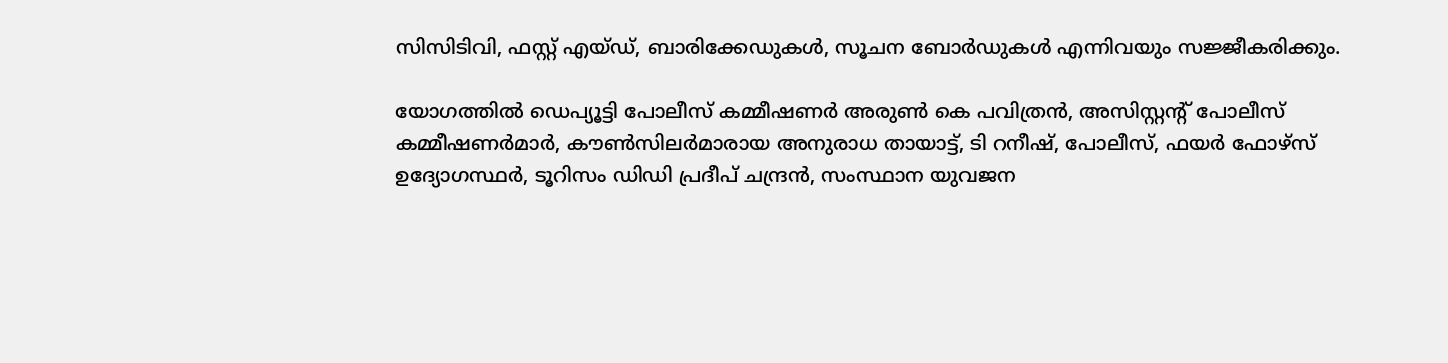സിസിടിവി, ഫസ്റ്റ് എയ്ഡ്, ബാരിക്കേഡുകള്‍, സൂചന ബോര്‍ഡുകള്‍ എന്നിവയും സജ്ജീകരിക്കും.

യോഗത്തില്‍ ഡെപ്യൂട്ടി പോലീസ് കമ്മീഷണര്‍ അരുണ്‍ കെ പവിത്രന്‍, അസിസ്റ്റന്റ് പോലീസ് കമ്മീഷണര്‍മാര്‍, കൗണ്‍സിലര്‍മാരായ അനുരാധ തായാട്ട്, ടി റനീഷ്, പോലീസ്, ഫയര്‍ ഫോഴ്‌സ് ഉദ്യോഗസ്ഥര്‍, ടൂറിസം ഡിഡി പ്രദീപ് ചന്ദ്രന്‍, സംസ്ഥാന യുവജന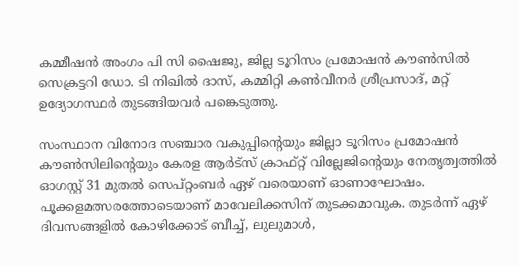കമ്മീഷന്‍ അംഗം പി സി ഷൈജു, ജില്ല ടൂറിസം പ്രമോഷന്‍ കൗണ്‍സില്‍ സെക്രട്ടറി ഡോ. ടി നിഖില്‍ ദാസ്, കമ്മിറ്റി കണ്‍വീനര്‍ ശ്രീപ്രസാദ്, മറ്റ് ഉദ്യോഗസ്ഥര്‍ തുടങ്ങിയവര്‍ പങ്കെടുത്തു.

സംസ്ഥാന വിനോദ സഞ്ചാര വകുപ്പിന്റെയും ജില്ലാ ടൂറിസം പ്രമോഷന്‍ കൗണ്‍സിലിന്റെയും കേരള ആര്‍ട്സ് ക്രാഫ്റ്റ് വില്ലേജിന്റെയും നേതൃത്വത്തില്‍
ഓഗസ്റ്റ് 31 മുതല്‍ സെപ്റ്റംബര്‍ ഏഴ് വരെയാണ് ഓണാഘോഷം. പൂക്കളമത്സരത്തോടെയാണ് മാവേലിക്കസിന് തുടക്കമാവുക. തുടര്‍ന്ന് ഏഴ് ദിവസങ്ങളില്‍ കോഴിക്കോട് ബീച്ച്, ലുലുമാള്‍,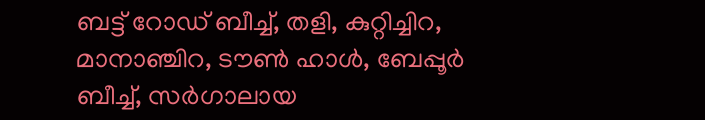ബട്ട് റോഡ് ബീച്ച്, തളി, കുറ്റിച്ചിറ, മാനാഞ്ചിറ, ടൗണ്‍ ഹാള്‍, ബേപ്പൂര്‍ ബീച്ച്, സര്‍ഗാലായ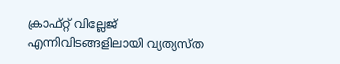ക്രാഫ്റ്റ് വില്ലേജ് എന്നിവിടങ്ങളിലായി വ്യത്യസ്ത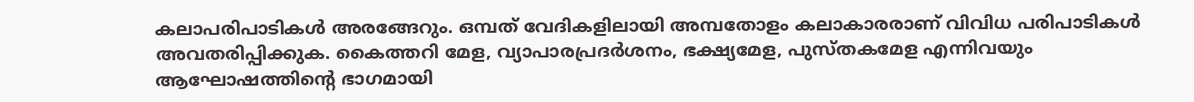കലാപരിപാടികള്‍ അരങ്ങേറും. ഒമ്പത് വേദികളിലായി അമ്പതോളം കലാകാരരാണ് വിവിധ പരിപാടികള്‍ അവതരിപ്പിക്കുക. കൈത്തറി മേള, വ്യാപാരപ്രദര്‍ശനം, ഭക്ഷ്യമേള, പുസ്തകമേള എന്നിവയും ആഘോഷത്തിന്റെ ഭാഗമായി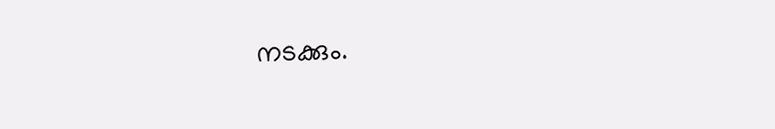നടക്കും.